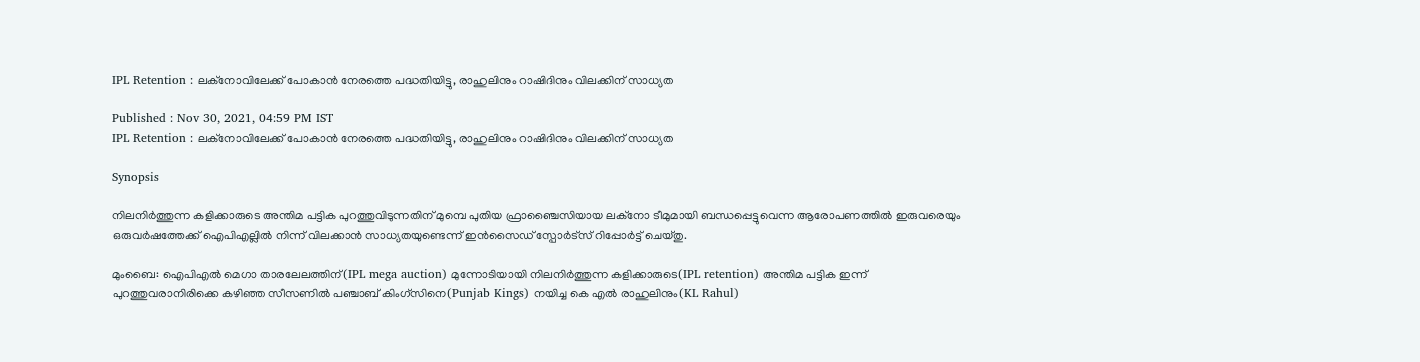IPL Retention : ലക്നോവിലേക്ക് പോകാന്‍ നേരത്തെ പദ്ധതിയിട്ടു, രാഹുലിനും റാഷിദിനും വിലക്കിന് സാധ്യത

Published : Nov 30, 2021, 04:59 PM IST
IPL Retention : ലക്നോവിലേക്ക് പോകാന്‍ നേരത്തെ പദ്ധതിയിട്ടു, രാഹുലിനും റാഷിദിനും വിലക്കിന് സാധ്യത

Synopsis

നിലനിര്‍ത്തുന്ന കളിക്കാരുടെ അന്തിമ പട്ടിക പുറത്തുവിടുന്നതിന് മുമ്പെ പുതിയ ഫ്രാഞ്ചൈസിയായ ലക്നോ ടീമുമായി ബന്ധപ്പെട്ടുവെന്ന ആരോപണത്തില്‍ ഇരുവരെയും ഒരുവര്‍ഷത്തേക്ക് ഐപിഎല്ലില്‍ നിന്ന് വിലക്കാന്‍ സാധ്യതയുണ്ടെന്ന് ഇന്‍സൈഡ് സ്പോര്‍ട്സ് റിപ്പോര്‍ട്ട് ചെയ്തു.

മുംബൈ: ഐപിഎല്‍ മെഗാ താരലേലത്തിന്(IPL mega auction) മുന്നോടിയായി നിലനിര്‍ത്തുന്ന കളിക്കാരുടെ(IPL retention) അന്തിമ പട്ടിക ഇന്ന് പുറത്തുവരാനിരിക്കെ കഴിഞ്ഞ സീസണില്‍ പഞ്ചാബ് കിംഗ്സിനെ(Punjab Kings) നയിച്ച കെ എല്‍ രാഹുലിനും(KL Rahul)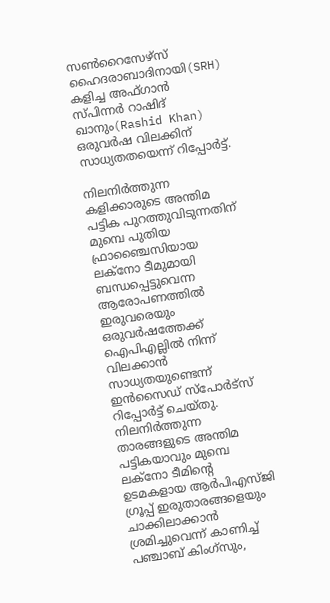സണ്‍റൈസേഴ്സ് ഹൈദരാബാദിനായി(SRH) കളിച്ച അഫ്ഗാന്‍ സ്പിന്നര്‍ റാഷിദ് ഖാനും(Rashid Khan) ഒരുവര്‍ഷ വിലക്കിന് സാധ്യതതയെന്ന് റിപ്പോര്‍ട്ട്.

നിലനിര്‍ത്തുന്ന കളിക്കാരുടെ അന്തിമ പട്ടിക പുറത്തുവിടുന്നതിന് മുമ്പെ പുതിയ ഫ്രാഞ്ചൈസിയായ ലക്നോ ടീമുമായി ബന്ധപ്പെട്ടുവെന്ന ആരോപണത്തില്‍ ഇരുവരെയും ഒരുവര്‍ഷത്തേക്ക് ഐപിഎല്ലില്‍ നിന്ന് വിലക്കാന്‍ സാധ്യതയുണ്ടെന്ന് ഇന്‍സൈഡ് സ്പോര്‍ട്സ് റിപ്പോര്‍ട്ട് ചെയ്തു. നിലനിര്‍ത്തുന്ന താരങ്ങളുടെ അന്തിമ പട്ടികയാവും മുമ്പെ ലക്നോ ടീമിന്‍റെ ഉടമകളായ ആര്‍പിഎസ്‌ജി ഗ്രൂപ്പ് ഇരുതാരങ്ങളെയും ചാക്കിലാക്കാന്‍ ശ്രമിച്ചുവെന്ന് കാണിച്ച് പഞ്ചാബ് കിംഗ്സും,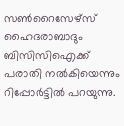സണ്‍റൈസേഴ്സ് ഹൈദരാബാദും ബിസിസിഐക്ക് പരാതി നല്‍കിയെന്നും റിപ്പോര്‍ട്ടില്‍ പറയുന്നു.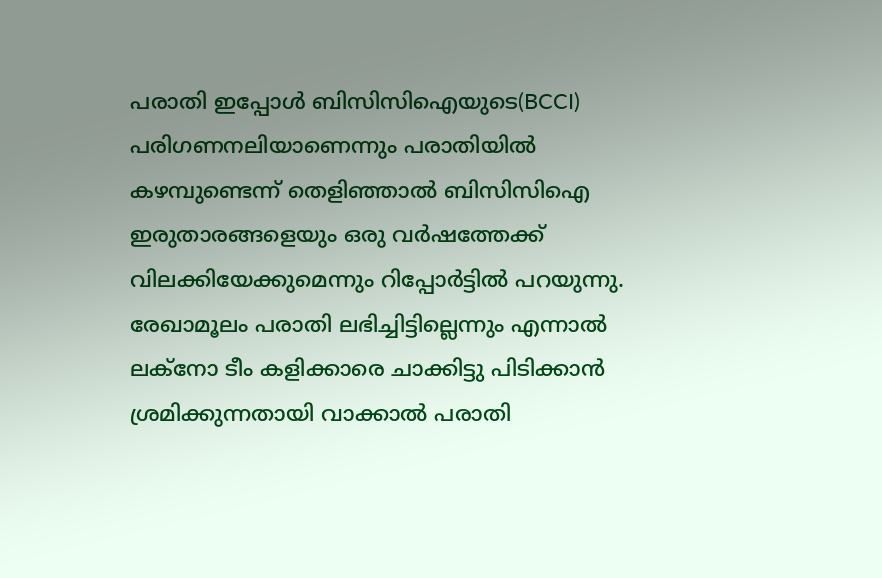പരാതി ഇപ്പോള്‍ ബിസിസിഐയുടെ(BCCI) പരിഗണനലിയാണെന്നും പരാതിയില്‍ കഴമ്പുണ്ടെന്ന് തെളിഞ്ഞാല്‍ ബിസിസിഐ ഇരുതാരങ്ങളെയും ഒരു വര്‍ഷത്തേക്ക് വിലക്കിയേക്കുമെന്നും റിപ്പോര്‍ട്ടില്‍ പറയുന്നു. രേഖാമൂലം പരാതി ലഭിച്ചിട്ടില്ലെന്നും എന്നാല്‍ ലക്നോ ടീം കളിക്കാരെ ചാക്കിട്ടു പിടിക്കാന്‍ ശ്രമിക്കുന്നതായി വാക്കാല്‍ പരാതി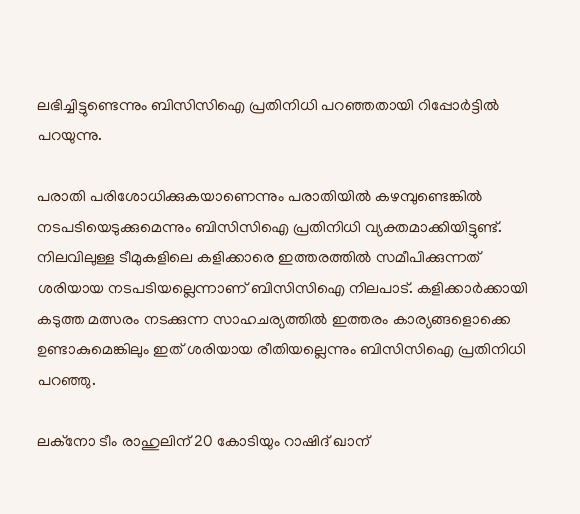ലഭിച്ചിട്ടുണ്ടെന്നും ബിസിസിഐ പ്രതിനിധി പറഞ്ഞതായി റിപ്പോര്‍ട്ടില്‍ പറയുന്നു.

പരാതി പരിശോധിക്കുകയാണെന്നും പരാതിയില്‍ കഴമ്പുണ്ടെങ്കില്‍ നടപടിയെടുക്കുമെന്നും ബിസിസിഐ പ്രതിനിധി വ്യക്തമാക്കിയിട്ടുണ്ട്. നിലവിലുള്ള ടീമുകളിലെ കളിക്കാരെ ഇത്തരത്തില്‍ സമീപിക്കുന്നത് ശരിയായ നടപടിയല്ലെന്നാണ് ബിസിസിഐ നിലപാട്. കളിക്കാര്‍ക്കായി കടുത്ത മത്സരം നടക്കുന്ന സാഹചര്യത്തില്‍ ഇത്തരം കാര്യങ്ങളൊക്കെ ഉണ്ടാകുമെങ്കിലും ഇത് ശരിയായ രീതിയല്ലെന്നും ബിസിസിഐ പ്രതിനിധി പറ‌ഞ്ഞു.

ലക്നോ ടീം രാഹുലിന് 20 കോടിയും റാഷിദ് ഖാന്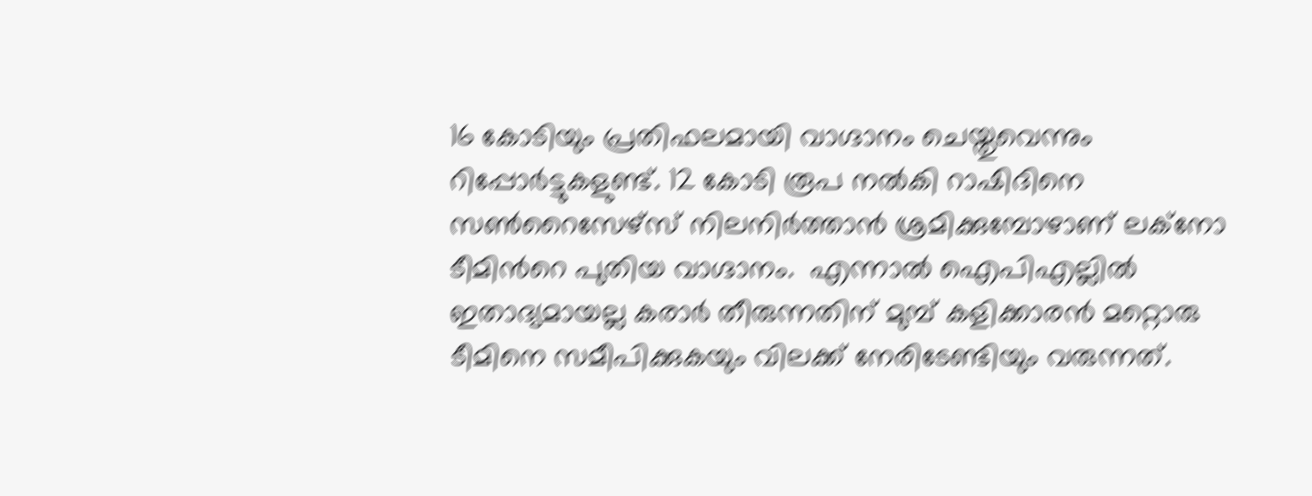16 കോടിയും പ്രതിഫലമായി വാഗ്ദാനം ചെയ്തുവെന്നും റിപ്പോര്‍ട്ടുകളുണ്ട്. 12 കോടി രൂപ നല്‍കി റാഷിദിനെ സണ്‍റൈസേഴ്സ് നിലനിര്‍ത്താന്‍ ശ്രമിക്കുമ്പോഴാണ് ലക്നോ ടീമിന്‍റെ പുതിയ വാഗ്ദാനം.  എന്നാല്‍ ഐപിഎല്ലില്‍ ഇതാദ്യമായല്ല കരാര്‍ തീരുന്നതിന് മുമ്പ് കളിക്കാരന്‍ മറ്റൊരു ടീമിനെ സമീപിക്കുകയും വിലക്ക് നേരിടേണ്ടിയും വരുന്നത്.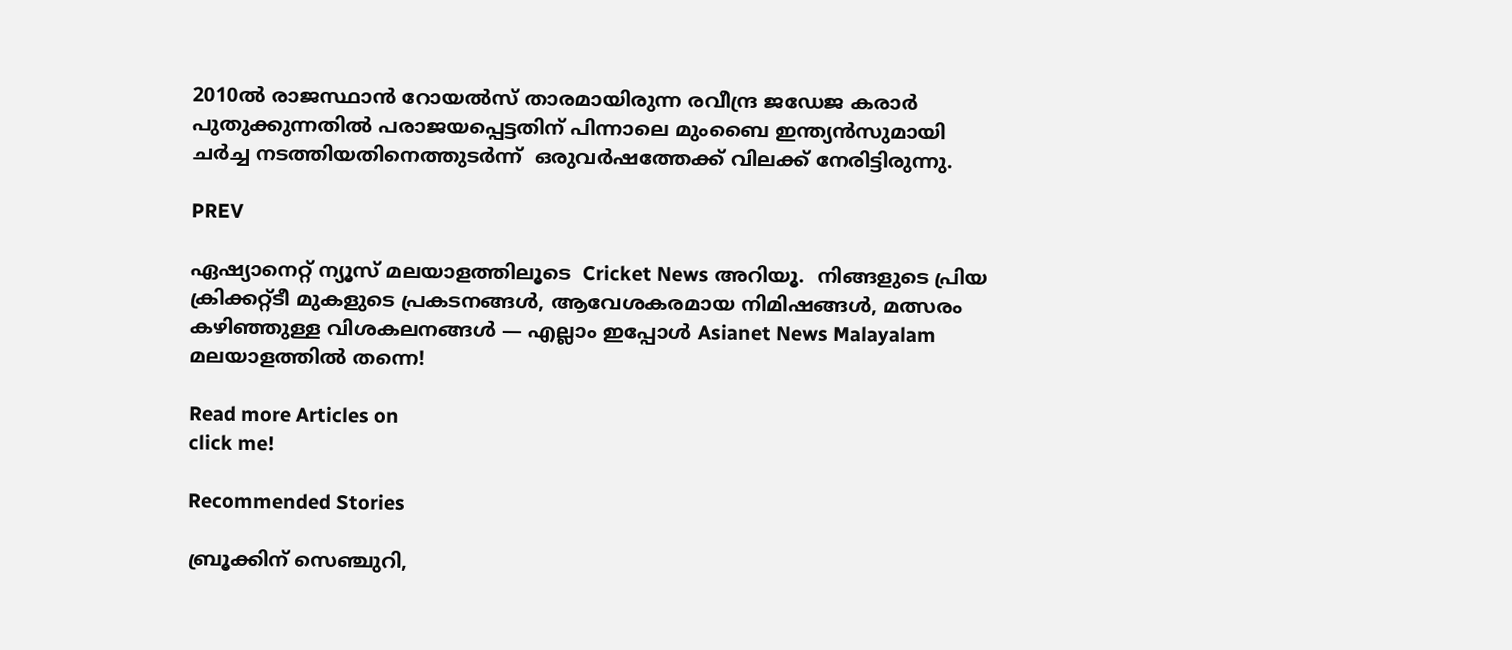2010ല്‍ രാജസ്ഥാന്‍ റോയല്‍സ് താരമായിരുന്ന രവീന്ദ്ര ജഡേജ കരാര്‍ പുതുക്കുന്നതില്‍ പരാജയപ്പെട്ടതിന് പിന്നാലെ മുംബൈ ഇന്ത്യന്‍സുമായി ചര്‍ച്ച നടത്തിയതിനെത്തുടര്‍ന്ന്  ഒരുവര്‍ഷത്തേക്ക് വിലക്ക് നേരിട്ടിരുന്നു.

PREV

ഏഷ്യാനെറ്റ് ന്യൂസ് മലയാളത്തിലൂടെ  Cricket News അറിയൂ.  നിങ്ങളുടെ പ്രിയ ക്രിക്കറ്റ്ടീ മുകളുടെ പ്രകടനങ്ങൾ, ആവേശകരമായ നിമിഷങ്ങൾ, മത്സരം കഴിഞ്ഞുള്ള വിശകലനങ്ങൾ — എല്ലാം ഇപ്പോൾ Asianet News Malayalam മലയാളത്തിൽ തന്നെ!

Read more Articles on
click me!

Recommended Stories

ബ്രൂക്കിന് സെഞ്ചുറി,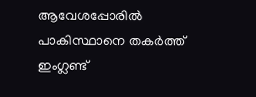ആവേശപ്പോരില്‍ പാകിസ്ഥാനെ തകര്‍ത്ത് ഇംഗ്ലണ്ട്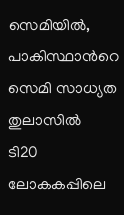സെമിയില്‍, പാകിസ്ഥാന്‍റെ സെമി സാധ്യത തുലാസില്‍
ടി20 ലോകകപ്പിലെ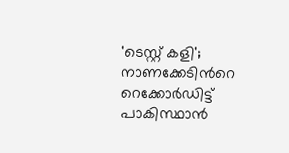'ടെസ്റ്റ് കളി'; നാണക്കേടിന്‍റെ റെക്കോര്‍ഡിട്ട് പാകിസ്ഥാന്‍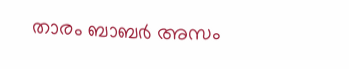താരം ബാബര്‍ അസം